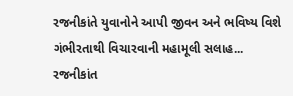રજનીકાંતે યુવાનોને આપી જીવન અને ભવિષ્ય વિશે ગંભીરતાથી વિચારવાની મહામૂલી સલાહ...
રજનીકાંત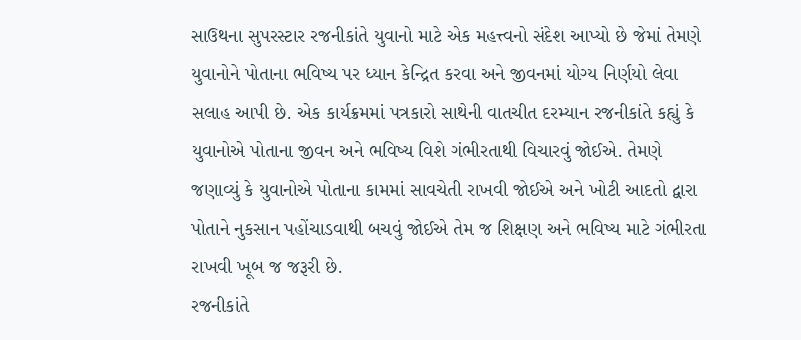સાઉથના સુપરસ્ટાર રજનીકાંતે યુવાનો માટે એક મહત્ત્વનો સંદેશ આપ્યો છે જેમાં તેમણે યુવાનોને પોતાના ભવિષ્ય પર ધ્યાન કેન્દ્રિત કરવા અને જીવનમાં યોગ્ય નિર્ણયો લેવા સલાહ આપી છે. એક કાર્યક્રમમાં પત્રકારો સાથેની વાતચીત દરમ્યાન રજનીકાંતે કહ્યું કે યુવાનોએ પોતાના જીવન અને ભવિષ્ય વિશે ગંભીરતાથી વિચારવું જોઈએ. તેમણે જણાવ્યું કે યુવાનોએ પોતાના કામમાં સાવચેતી રાખવી જોઈએ અને ખોટી આદતો દ્વારા પોતાને નુકસાન પહોંચાડવાથી બચવું જોઈએ તેમ જ શિક્ષણ અને ભવિષ્ય માટે ગંભીરતા રાખવી ખૂબ જ જરૂરી છે.
રજનીકાંતે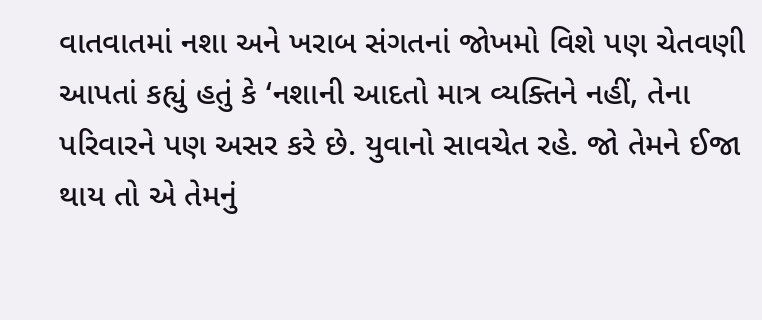વાતવાતમાં નશા અને ખરાબ સંગતનાં જોખમો વિશે પણ ચેતવણી આપતાં કહ્યું હતું કે ‘નશાની આદતો માત્ર વ્યક્તિને નહીં, તેના પરિવારને પણ અસર કરે છે. યુવાનો સાવચેત રહે. જો તેમને ઈજા થાય તો એ તેમનું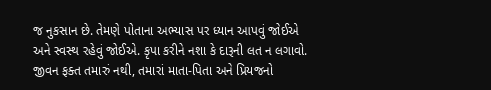જ નુકસાન છે. તેમણે પોતાના અભ્યાસ પર ધ્યાન આપવું જોઈએ અને સ્વસ્થ રહેવું જોઈએ. કૃપા કરીને નશા કે દારૂની લત ન લગાવો. જીવન ફક્ત તમારું નથી, તમારાં માતા-પિતા અને પ્રિયજનો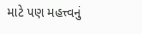માટે પણ મહત્ત્વનું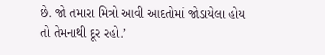છે. જો તમારા મિત્રો આવી આદતોમાં જોડાયેલા હોય તો તેમનાથી દૂર રહો.’